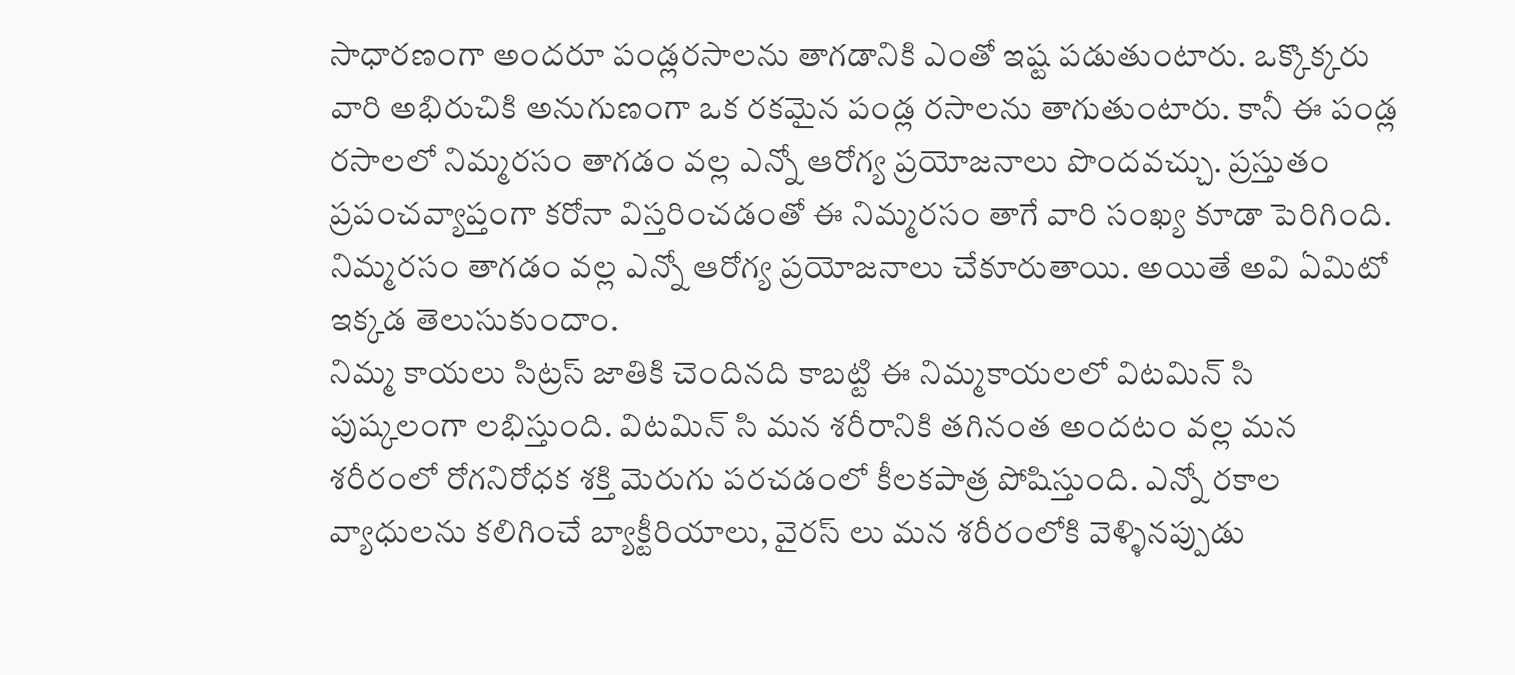సాధారణంగా అందరూ పండ్లరసాలను తాగడానికి ఎంతో ఇష్ట పడుతుంటారు. ఒక్కొక్కరు వారి అభిరుచికి అనుగుణంగా ఒక రకమైన పండ్ల రసాలను తాగుతుంటారు. కానీ ఈ పండ్ల రసాలలో నిమ్మరసం తాగడం వల్ల ఎన్నో ఆరోగ్య ప్రయోజనాలు పొందవచ్చు. ప్రస్తుతం ప్రపంచవ్యాప్తంగా కరోనా విస్తరించడంతో ఈ నిమ్మరసం తాగే వారి సంఖ్య కూడా పెరిగింది. నిమ్మరసం తాగడం వల్ల ఎన్నో ఆరోగ్య ప్రయోజనాలు చేకూరుతాయి. అయితే అవి ఏమిటో ఇక్కడ తెలుసుకుందాం.
నిమ్మ కాయలు సిట్రస్ జాతికి చెందినది కాబట్టి ఈ నిమ్మకాయలలో విటమిన్ సి పుష్కలంగా లభిస్తుంది. విటమిన్ సి మన శరీరానికి తగినంత అందటం వల్ల మన శరీరంలో రోగనిరోధక శక్తి మెరుగు పరచడంలో కీలకపాత్ర పోషిస్తుంది. ఎన్నో రకాల వ్యాధులను కలిగించే బ్యాక్టీరియాలు, వైరస్ లు మన శరీరంలోకి వెళ్ళినప్పుడు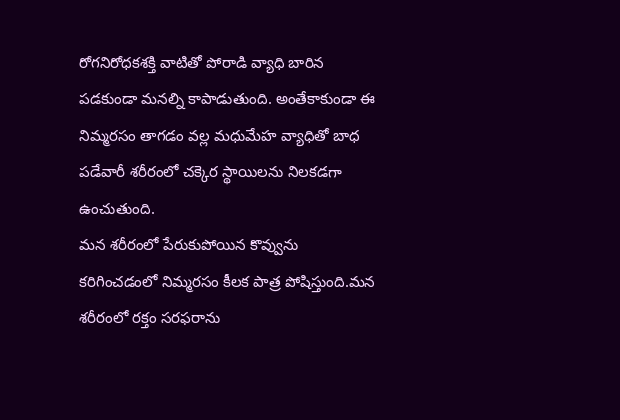రోగనిరోధకశక్తి వాటితో పోరాడి వ్యాధి బారిన పడకుండా మనల్ని కాపాడుతుంది. అంతేకాకుండా ఈ నిమ్మరసం తాగడం వల్ల మధుమేహ వ్యాధితో బాధ పడేవారీ శరీరంలో చక్కెర స్థాయిలను నిలకడగా ఉంచుతుంది.
మన శరీరంలో పేరుకుపోయిన కొవ్వును కరిగించడంలో నిమ్మరసం కీలక పాత్ర పోషిస్తుంది.మన శరీరంలో రక్తం సరఫరాను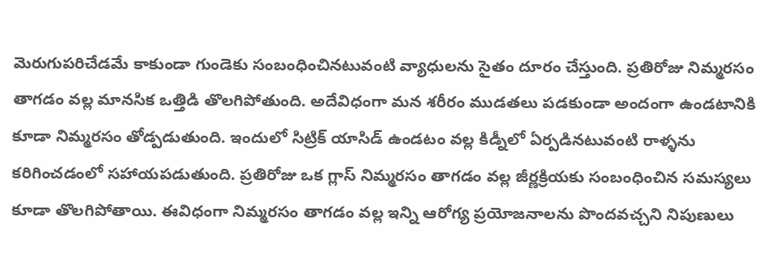మెరుగుపరిచేడమే కాకుండా గుండెకు సంబంధించినటువంటి వ్యాధులను సైతం దూరం చేస్తుంది. ప్రతిరోజు నిమ్మరసం తాగడం వల్ల మానసిక ఒత్తిడి తొలగిపోతుంది. అదేవిధంగా మన శరీరం ముడతలు పడకుండా అందంగా ఉండటానికి కూడా నిమ్మరసం తోడ్పడుతుంది. ఇందులో సిట్రిక్ యాసిడ్ ఉండటం వల్ల కిడ్నీలో ఏర్పడినటువంటి రాళ్ళను కరిగించడంలో సహాయపడుతుంది. ప్రతిరోజు ఒక గ్లాస్ నిమ్మరసం తాగడం వల్ల జీర్ణక్రియకు సంబంధించిన సమస్యలు కూడా తొలగిపోతాయి. ఈవిధంగా నిమ్మరసం తాగడం వల్ల ఇన్ని ఆరోగ్య ప్రయోజనాలను పొందవచ్చని నిపుణులు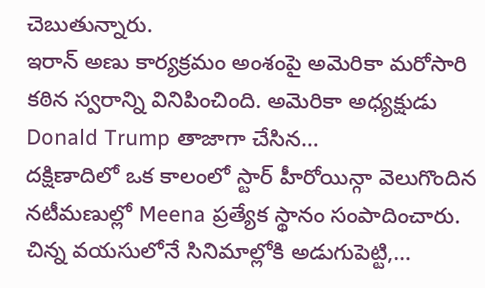చెబుతున్నారు.
ఇరాన్ అణు కార్యక్రమం అంశంపై అమెరికా మరోసారి కఠిన స్వరాన్ని వినిపించింది. అమెరికా అధ్యక్షుడు Donald Trump తాజాగా చేసిన…
దక్షిణాదిలో ఒక కాలంలో స్టార్ హీరోయిన్గా వెలుగొందిన నటీమణుల్లో Meena ప్రత్యేక స్థానం సంపాదించారు. చిన్న వయసులోనే సినిమాల్లోకి అడుగుపెట్టి,…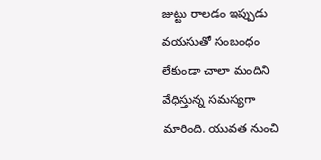జుట్టు రాలడం ఇప్పుడు వయసుతో సంబంధం లేకుండా చాలా మందిని వేధిస్తున్న సమస్యగా మారింది. యువత నుంచి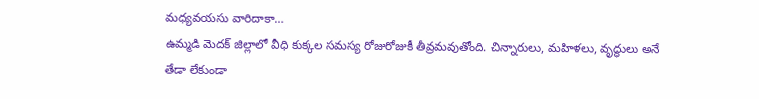మధ్యవయసు వారిదాకా…
ఉమ్మడి మెదక్ జిల్లాలో వీధి కుక్కల సమస్య రోజురోజుకీ తీవ్రమవుతోంది. చిన్నారులు, మహిళలు, వృద్ధులు అనే తేడా లేకుండా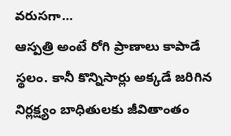వరుసగా…
ఆస్పత్రి అంటే రోగి ప్రాణాలు కాపాడే స్థలం. కానీ కొన్నిసార్లు అక్కడే జరిగిన నిర్లక్ష్యం బాధితులకు జీవితాంతం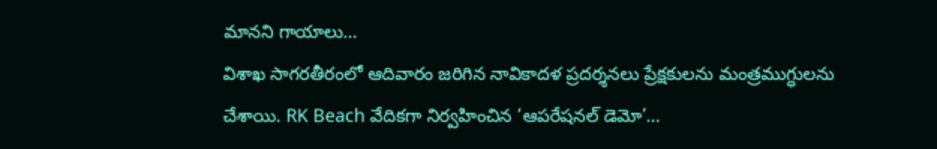మానని గాయాలు…
విశాఖ సాగరతీరంలో ఆదివారం జరిగిన నావికాదళ ప్రదర్శనలు ప్రేక్షకులను మంత్రముగ్ధులను చేశాయి. RK Beach వేదికగా నిర్వహించిన ‘ఆపరేషనల్ డెమో’…